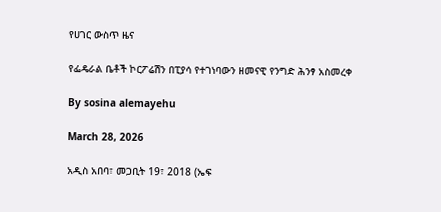የሀገር ውስጥ ዜና

የፌዴራል ቤቶች ኮርፖሬሽን በፒያሳ የተገነባውን ዘመናዊ የንግድ ሕንፃ አስመረቀ

By sosina alemayehu

March 28, 2026

አዲስ አበባ፣ መጋቢት 19፣ 2018 (ኤፍ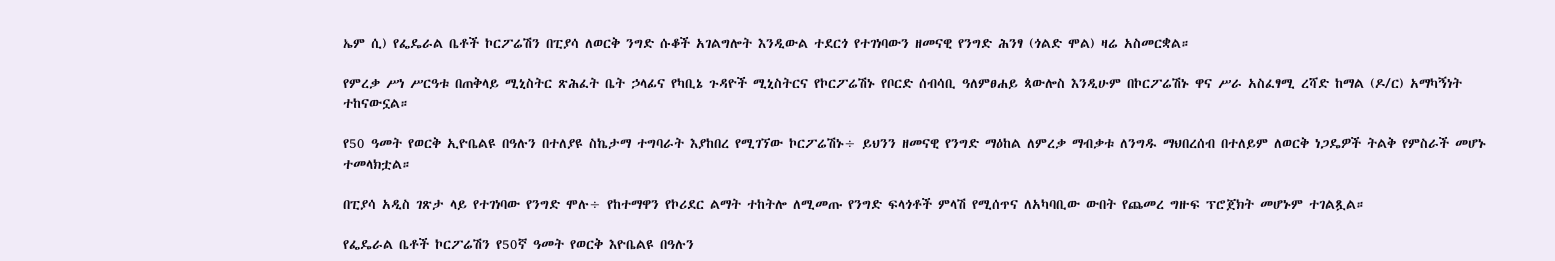ኤም ሲ) የፌዴራል ቤቶች ኮርፖሬሽን በፒያሳ ለወርቅ ንግድ ሱቆች አገልግሎት እንዲውል ተደርጎ የተገነባውን ዘመናዊ የንግድ ሕንፃ (ጎልድ ሞል) ዛሬ አስመርቋል።

የምረቃ ሥነ ሥርዓቱ በጠቅላይ ሚኒስትር ጽሕፈት ቤት ኃላፊና የካቢኔ ጉዳዮች ሚኒስትርና የኮርፖሬሽኑ የቦርድ ሰብሳቢ ዓለምፀሐይ ጳውሎስ እንዲሁም በኮርፖሬሽኑ ዋና ሥራ አስፈፃሚ ረሻድ ከማል (ዶ/ር) አማካኝነት ተከናውኗል።

የ50 ዓመት የወርቅ ኢዮቤልዩ በዓሉን በተለያዩ ስኬታማ ተግባራት እያከበረ የሚገኘው ኮርፖሬሽኑ÷ ይህንን ዘመናዊ የንግድ ማዕከል ለምረቃ ማብቃቱ ለንግዱ ማህበረሰብ በተለይም ለወርቅ ነጋዴዎች ትልቅ የምስራች መሆኑ ተመላክቷል።

በፒያሳ አዲስ ገጽታ ላይ የተገነባው የንግድ ሞሉ÷ የከተማዋን የኮሪደር ልማት ተከትሎ ለሚመጡ የንግድ ፍላጎቶች ምላሽ የሚሰጥና ለአካባቢው ውበት የጨመረ ግዙፍ ፕሮጀክት መሆኑም ተገልጿል።

የፌዴራል ቤቶች ኮርፖሬሽን የ50ኛ ዓመት የወርቅ እዮቤልዩ በዓሉን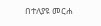በተለያዩ መርሐ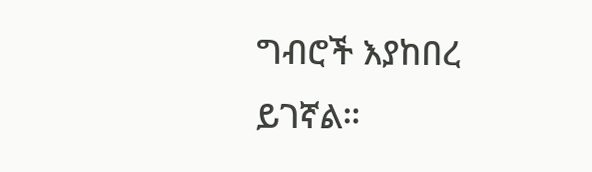ግብሮች እያከበረ ይገኛል።